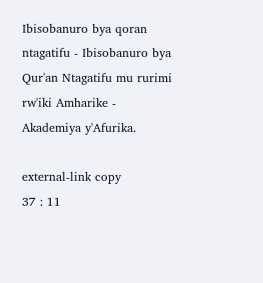Ibisobanuro bya qoran ntagatifu - Ibisobanuro bya Qur'an Ntagatifu mu rurimi rw'iki Amharike - Akademiya y'Afurika.

external-link copy
37 : 11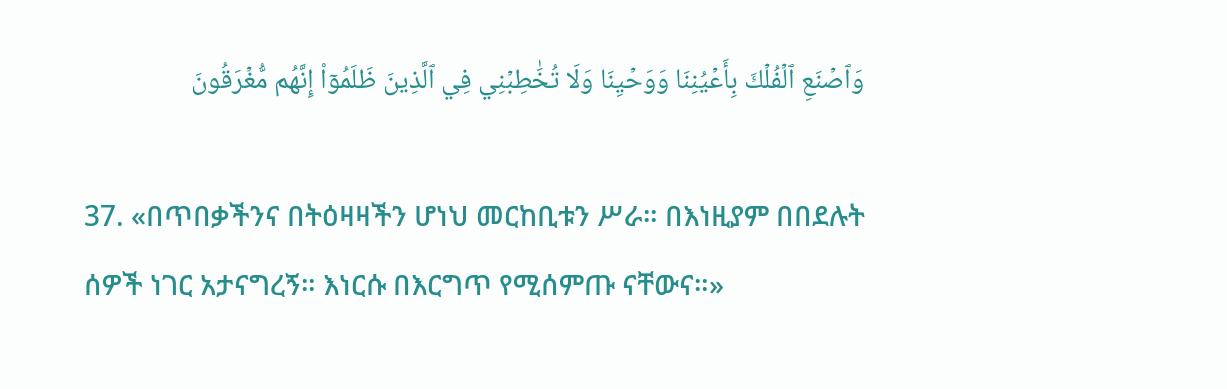وَٱصۡنَعِ ٱلۡفُلۡكَ بِأَعۡيُنِنَا وَوَحۡيِنَا وَلَا تُخَٰطِبۡنِي فِي ٱلَّذِينَ ظَلَمُوٓاْ إِنَّهُم مُّغۡرَقُونَ

37. «በጥበቃችንና በትዕዛዛችን ሆነህ መርከቢቱን ሥራ። በእነዚያም በበደሉት ሰዎች ነገር አታናግረኝ። እነርሱ በእርግጥ የሚሰምጡ ናቸውና።»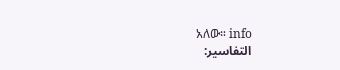አለው። info
التفاسير: